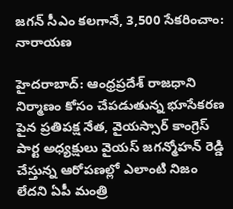జగన్ సీఎం కలగానే, 3,500 సేకరించాం: నారాయణ

హైదరాబాద్: ఆంధ్రప్రదేశ్ రాజధాని నిర్మాణం కోసం చేపడుతున్న భూసేకరణ పైన ప్రతిపక్ష నేత, వైయస్సార్ కాంగ్రెస్ పార్ట అధ్యక్షులు వైయస్ జగన్మోహన్ రెడ్డి చేస్తున్న ఆరోపణల్లో ఎలాంటి నిజం లేదని ఏపీ మంత్రి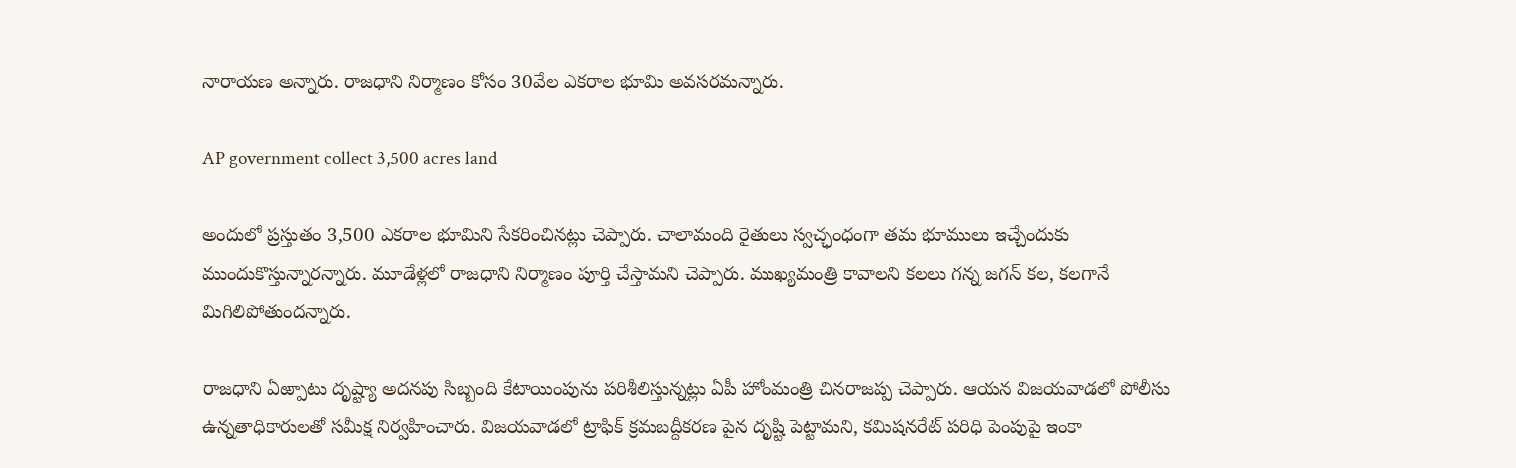నారాయణ అన్నారు. రాజధాని నిర్మాణం కోసం 30వేల ఎకరాల భూమి అవసరమన్నారు.

AP government collect 3,500 acres land

అందులో ప్రస్తుతం 3,500 ఎకరాల భూమిని సేకరించినట్లు చెప్పారు. చాలామంది రైతులు స్వచ్ఛంధంగా తమ భూములు ఇచ్చేందుకు ముందుకొస్తున్నారన్నారు. మూడేళ్లలో రాజధాని నిర్మాణం పూర్తి చేస్తామని చెప్పారు. ముఖ్యమంత్రి కావాలని కలలు గన్న జగన్ కల, కలగానే మిగిలిపోతుందన్నారు.

రాజధాని ఏఱ్పాటు దృష్ట్యా అదనపు సిబ్బంది కేటాయింపును పరిశీలిస్తున్నట్లు ఏపీ హోంమంత్రి చినరాజప్ప చెప్పారు. ఆయన విజయవాడలో పోలీసు ఉన్నతాధికారులతో సమీక్ష నిర్వహించారు. విజయవాడలో ట్రాఫిక్ క్రమబద్దీకరణ పైన దృష్టి పెట్టామని, కమిషనరేట్ పరిధి పెంపుపై ఇంకా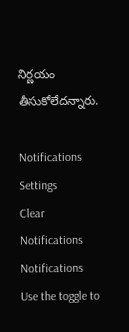నిర్ణయం తీసుకోలేదన్నారు.

Notifications
Settings
Clear Notifications
Notifications
Use the toggle to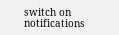switch on notifications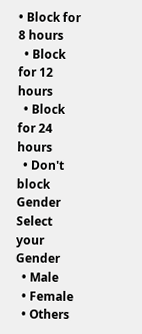• Block for 8 hours
  • Block for 12 hours
  • Block for 24 hours
  • Don't block
Gender
Select your Gender
  • Male
  • Female
  • Others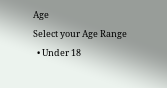Age
Select your Age Range
  • Under 18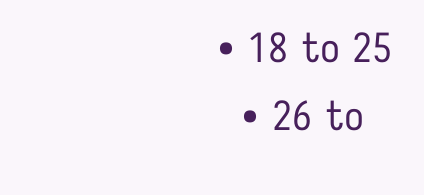• 18 to 25
  • 26 to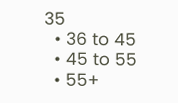35
  • 36 to 45
  • 45 to 55
  • 55+